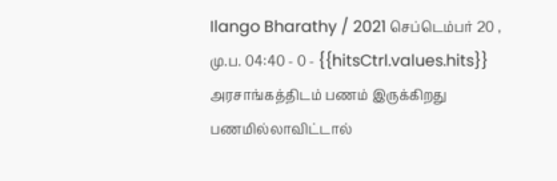Ilango Bharathy / 2021 செப்டெம்பர் 20 , மு.ப. 04:40 - 0 - {{hitsCtrl.values.hits}}
அரசாங்கத்திடம் பணம் இருக்கிறது பணமில்லாவிட்டால்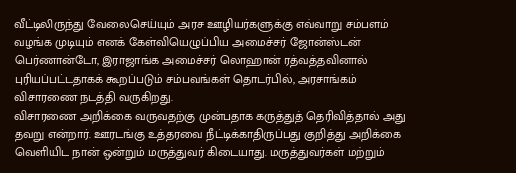வீட்டிலிருந்து வேலைசெய்யும் அரச ஊழியர்களுக்கு எவ்வாறு சம்பளம் வழங்க முடியும் எனக் கேள்வியெழுப்பிய அமைச்சர் ஜோன்ஸ்டன் பெர்ணான்டோ, இராஜாங்க அமைச்சர் லொஹான் ரத்வத்தவினால் புரியப்பட்டதாகக் கூறப்படும் சம்பவங்கள் தொடர்பில், அரசாங்கம் விசாரணை நடத்தி வருகிறது.
விசாரணை அறிக்கை வருவதற்கு முன்பதாக கருத்துத் தெரிவித்தால் அது தவறு என்றார். ஊரடங்கு உத்தரவை நீட்டிக்காதிருப்பது குறித்து அறிக்கை வெளியிட நான் ஒன்றும் மருத்துவர் கிடையாது. மருத்துவர்கள் மற்றும்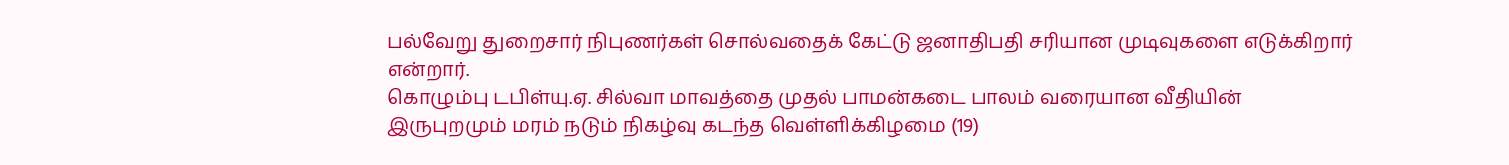பல்வேறு துறைசார் நிபுணர்கள் சொல்வதைக் கேட்டு ஜனாதிபதி சரியான முடிவுகளை எடுக்கிறார் என்றார்.
கொழும்பு டபிள்யு.ஏ. சில்வா மாவத்தை முதல் பாமன்கடை பாலம் வரையான வீதியின் இருபுறமும் மரம் நடும் நிகழ்வு கடந்த வெள்ளிக்கிழமை (19)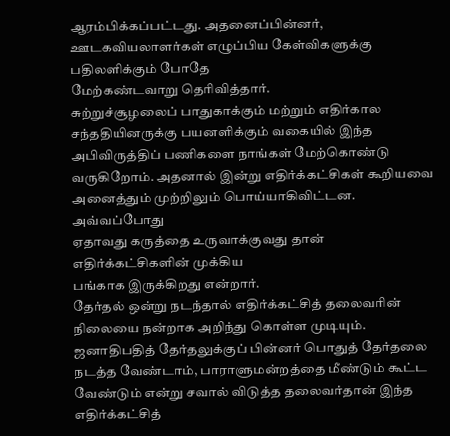ஆரம்பிக்கப்பட்டது. அதனைப்பின்னர், ஊடகவியலாளர்கள் எழுப்பிய கேள்விகளுக்கு பதிலளிக்கும் போதே
மேற்கண்டவாறு தெரிவித்தார்.
சுற்றுச்சூழலைப் பாதுகாக்கும் மற்றும் எதிர்கால சந்ததியினருக்கு பயனளிக்கும் வகையில் இந்த அபிவிருத்திப் பணிகளை நாங்கள் மேற்கொண்டு வருகிறோம். அதனால் இன்று எதிர்க்கட்சிகள் கூறியவை அனைத்தும் முற்றிலும் பொய்யாகிவிட்டன. அவ்வப்போது
ஏதாவது கருத்தை உருவாக்குவது தான் எதிர்க்கட்சிகளின் முக்கிய
பங்காக இருக்கிறது என்றார்.
தேர்தல் ஒன்று நடந்தால் எதிர்க்கட்சித் தலைவரின் நிலையை நன்றாக அறிந்து கொள்ள முடியும். ஜனாதிபதித் தேர்தலுக்குப் பின்னர் பொதுத் தேர்தலை நடத்த வேண்டாம், பாராளுமன்றத்தை மீண்டும் கூட்ட வேண்டும் என்று சவால் விடுத்த தலைவர்தான் இந்த
எதிர்க்கட்சித்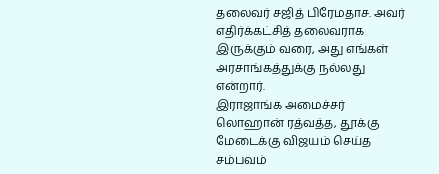தலைவர் சஜித் பிரேமதாச. அவர் எதிர்க்கட்சித் தலைவராக இருக்கும் வரை, அது எங்கள் அரசாங்கத்துக்கு நல்லது என்றார்.
இராஜாங்க அமைச்சர் லொஹான் ரத்வத்த, தூக்கு மேடைக்கு விஜயம் செய்த சம்பவம்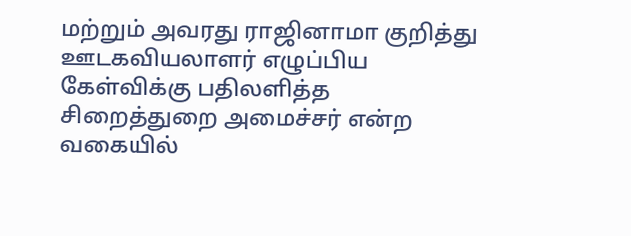மற்றும் அவரது ராஜினாமா குறித்து ஊடகவியலாளர் எழுப்பிய கேள்விக்கு பதிலளித்த
சிறைத்துறை அமைச்சர் என்ற வகையில்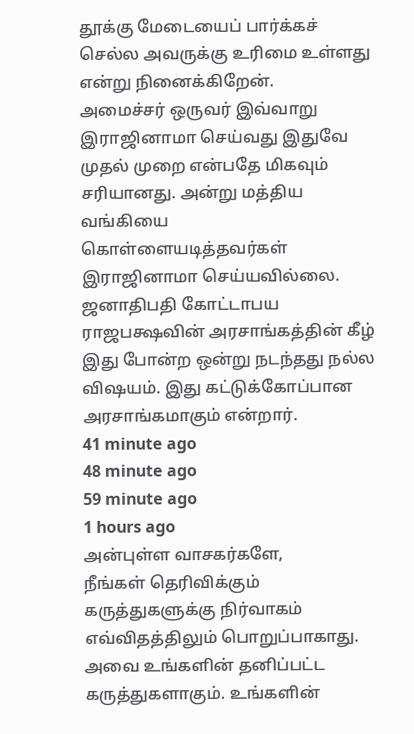தூக்கு மேடையைப் பார்க்கச் செல்ல அவருக்கு உரிமை உள்ளது என்று நினைக்கிறேன்.
அமைச்சர் ஒருவர் இவ்வாறு இராஜினாமா செய்வது இதுவே முதல் முறை என்பதே மிகவும் சரியானது. அன்று மத்திய வங்கியை கொள்ளையடித்தவர்கள் இராஜினாமா செய்யவில்லை.
ஜனாதிபதி கோட்டாபய ராஜபக்ஷவின் அரசாங்கத்தின் கீழ் இது போன்ற ஒன்று நடந்தது நல்ல விஷயம். இது கட்டுக்கோப்பான அரசாங்கமாகும் என்றார்.
41 minute ago
48 minute ago
59 minute ago
1 hours ago
அன்புள்ள வாசகர்களே,
நீங்கள் தெரிவிக்கும் கருத்துகளுக்கு நிர்வாகம் எவ்விதத்திலும் பொறுப்பாகாது. அவை உங்களின் தனிப்பட்ட கருத்துகளாகும். உங்களின்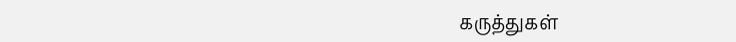கருத்துகள்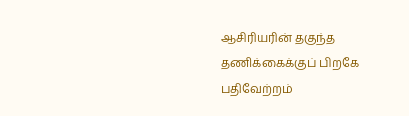ஆசிரியரின் தகுந்த தணிக்கைக்குப் பிறகே பதிவேற்றம்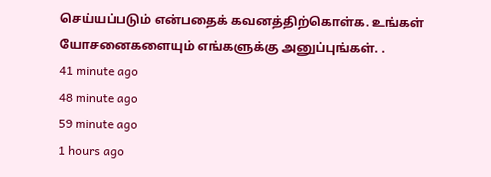செய்யப்படும் என்பதைக் கவனத்திற்கொள்க. உங்கள் யோசனைகளையும் எங்களுக்கு அனுப்புங்கள். .
41 minute ago
48 minute ago
59 minute ago
1 hours ago